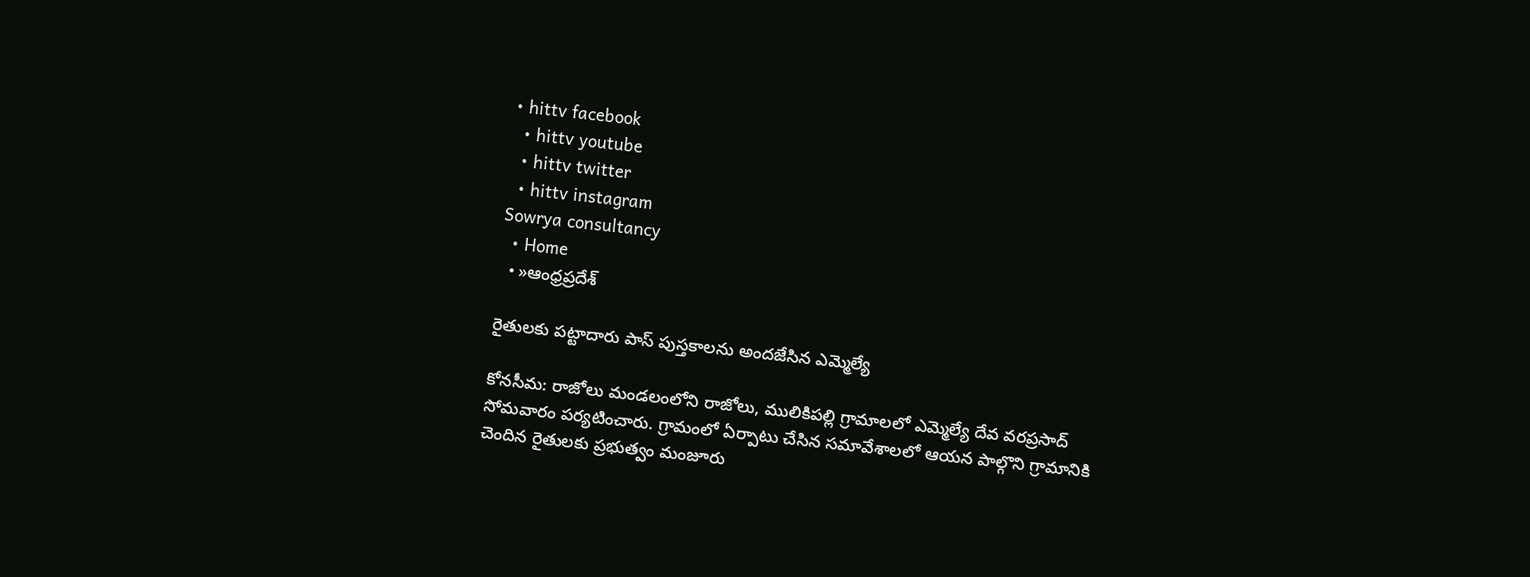• hittv facebook
  • hittv youtube
  • hittv twitter
  • hittv instagram
Sowrya consultancy
  • Home
  • »ఆంధ్రప్రదేశ్

రైతులకు పట్టాదారు పాస్ పుస్తకాలను అందజేసిన ఎమ్మెల్యే

కోనసీమ: రాజోలు మండలంలోని రాజోలు, ములికిపల్లి గ్రామాలలో ఎమ్మెల్యే దేవ వరప్రసాద్ సోమవారం పర్యటించారు. గ్రామంలో ఏర్పాటు చేసిన సమావేశాలలో ఆయన పాల్గొని గ్రామానికి చెందిన రైతులకు ప్రభుత్వం మంజూరు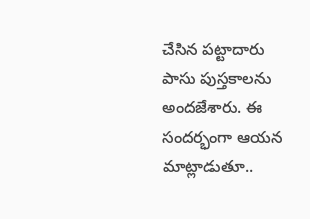చేసిన పట్టాదారు పాసు పుస్తకాలను అందజేశారు. ఈ సందర్భంగా ఆయన మాట్లాడుతూ..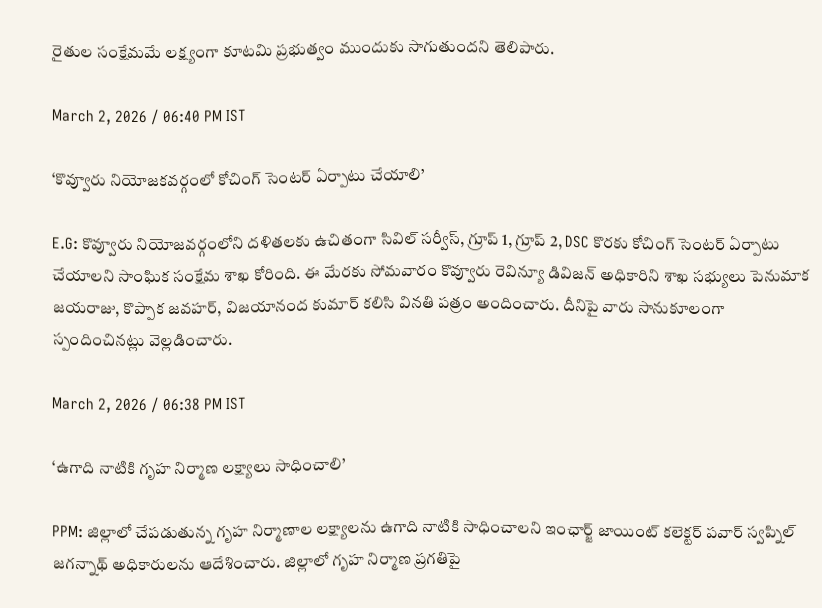రైతుల సంక్షేమమే లక్ష్యంగా కూటమి ప్రభుత్వం ముందుకు సాగుతుందని తెలిపారు.

March 2, 2026 / 06:40 PM IST

‘కొవ్వూరు నియోజకవర్గంలో కోచింగ్ సెంటర్ ఏర్పాటు చేయాలి’

E.G: కొవ్వూరు నియోజవర్గంలోని దళితలకు ఉచితంగా సివిల్ సర్వీస్, గ్రూప్ 1, గ్రూప్ 2, DSC కొరకు కోచింగ్ సెంటర్ ఏర్పాటు చేయాలని సాంఘిక సంక్షేమ శాఖ కోరింది. ఈ మేరకు సోమవారం కొవ్వూరు రెవిన్యూ డివిజన్ అధికారిని శాఖ సభ్యులు పెనుమాక జయరాజు, కొప్పాక జవహర్, విజయానంద కుమార్ కలిసి వినతి పత్రం అందించారు. దీనిపై వారు సానుకూలంగా స్పందించినట్లు వెల్లడించారు.

March 2, 2026 / 06:38 PM IST

‘ఉగాది నాటికి గృహ నిర్మాణ లక్ష్యాలు సాధించాలి’

PPM: జిల్లాలో చేపడుతున్న గృహ నిర్మాణాల లక్ష్యాలను ఉగాది నాటికి సాధించాలని ఇంఛార్జ్ జాయింట్ కలెక్టర్ పవార్ స్వప్నిల్ జగన్నాథ్ అధికారులను ఆదేశించారు. జిల్లాలో గృహ నిర్మాణ ప్రగతిపై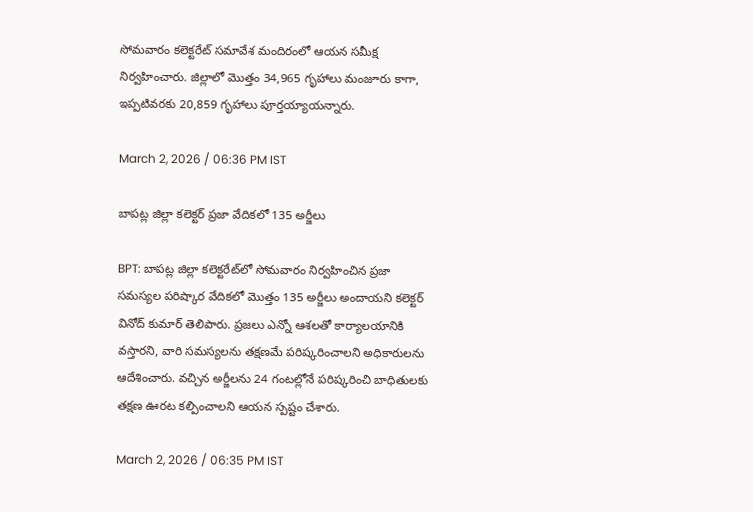సోమవారం కలెక్టరేట్ సమావేశ మందిరంలో ఆయన సమీక్ష నిర్వహించారు. జిల్లాలో మొత్తం 34,965 గృహాలు మంజూరు కాగా, ఇప్పటివరకు 20,859 గృహాలు పూర్తయ్యాయన్నారు.

March 2, 2026 / 06:36 PM IST

బాపట్ల జిల్లా కలెక్టర్ ప్రజా వేదికలో 135 అర్జీలు

BPT: బాపట్ల జిల్లా కలెక్టరేట్‌లో సోమవారం నిర్వహించిన ప్రజా సమస్యల పరిష్కార వేదికలో మొత్తం 135 అర్జీలు అందాయని కలెక్టర్ వినోద్ కుమార్ తెలిపారు. ప్రజలు ఎన్నో ఆశలతో కార్యాలయానికి వస్తారని, వారి సమస్యలను తక్షణమే పరిష్కరించాలని అధికారులను ఆదేశించారు. వచ్చిన అర్జీలను 24 గంటల్లోనే పరిష్కరించి బాధితులకు తక్షణ ఊరట కల్పించాలని ఆయన స్పష్టం చేశారు.

March 2, 2026 / 06:35 PM IST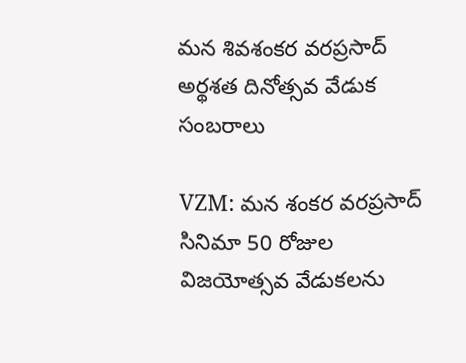మన శివశంకర వరప్రసాద్ అర్థశత దినోత్సవ వేడుక సంబరాలు

VZM: మన శంకర వరప్రసాద్ సినిమా 50 రోజుల విజయోత్సవ వేడుకలను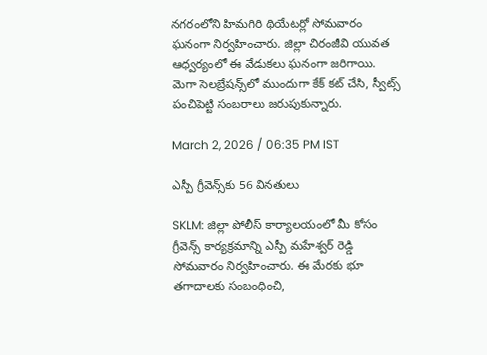నగరంలోని హిమగిరి థియేటర్లో సోమవారం ఘనంగా నిర్వహించారు. జిల్లా చిరంజీవి యువత ఆధ్వర్యంలో ఈ వేడుకలు ఘనంగా జరిగాయి. మెగా సెలబ్రేషన్స్‌లో ముందుగా కేక్ కట్ చేసి, స్వీట్స్ పంచిపెట్టి సంబరాలు జరుపుకున్నారు.

March 2, 2026 / 06:35 PM IST

ఎస్పీ గ్రీవెన్స్‌కు 56 వినతులు

SKLM: జిల్లా పోలీస్ కార్యాలయంలో మీ కోసం గ్రీవెన్స్ కార్యక్రమాన్ని ఎస్పీ మహేశ్వర్ రెడ్డి సోమవారం నిర్వహించారు. ఈ మేరకు భూ తగాదాలకు సంబంధించి,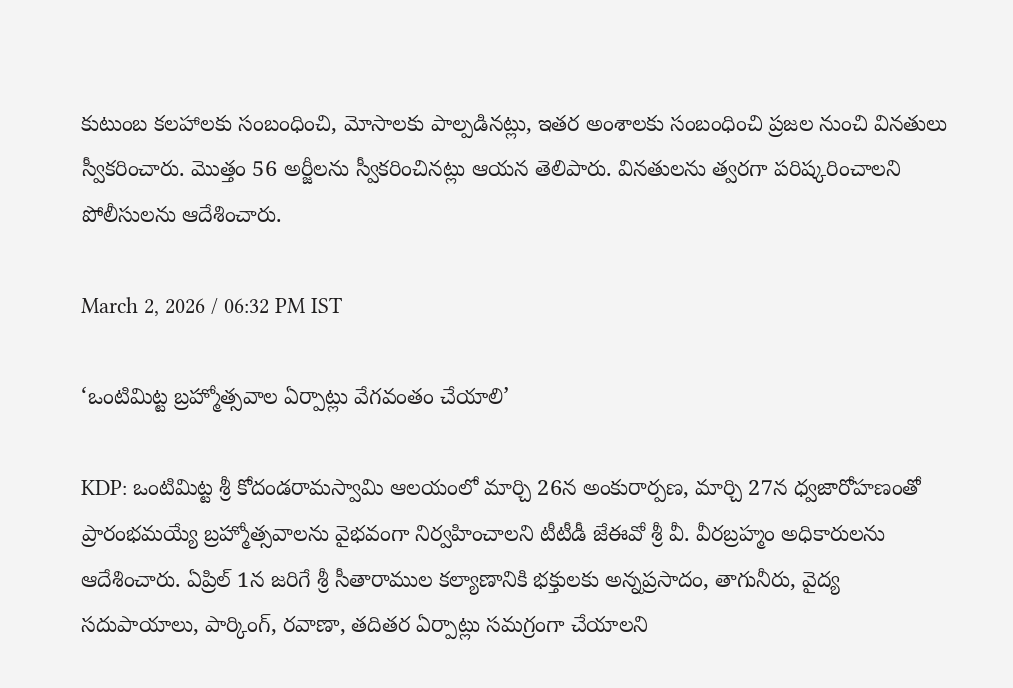కుటుంబ కలహాలకు సంబంధించి, మోసాలకు పాల్పడినట్లు, ఇతర అంశాలకు సంబంధించి ప్రజల నుంచి వినతులు స్వీకరించారు. మొత్తం 56 అర్జీలను స్వీకరించినట్లు ఆయన తెలిపారు. వినతులను త్వరగా పరిష్కరించాలని పోలీసులను ఆదేశించారు.

March 2, 2026 / 06:32 PM IST

‘ఒంటిమిట్ట బ్రహ్మోత్సవాల ఏర్పాట్లు వేగవంతం చేయాలి’

KDP: ఒంటిమిట్ట శ్రీ కోదండరామస్వామి ఆలయంలో మార్చి 26న అంకురార్పణ, మార్చి 27న ధ్వజారోహణంతో ప్రారంభమయ్యే బ్రహ్మోత్సవాలను వైభవంగా నిర్వహించాలని టీటీడీ జేఈవో శ్రీ వీ. వీరబ్రహ్మం అధికారులను ఆదేశించారు. ఏప్రిల్ 1న జరిగే శ్రీ సీతారాముల కల్యాణానికి భక్తులకు అన్నప్రసాదం, తాగునీరు, వైద్య సదుపాయాలు, పార్కింగ్, రవాణా, తదితర ఏర్పాట్లు సమగ్రంగా చేయాలని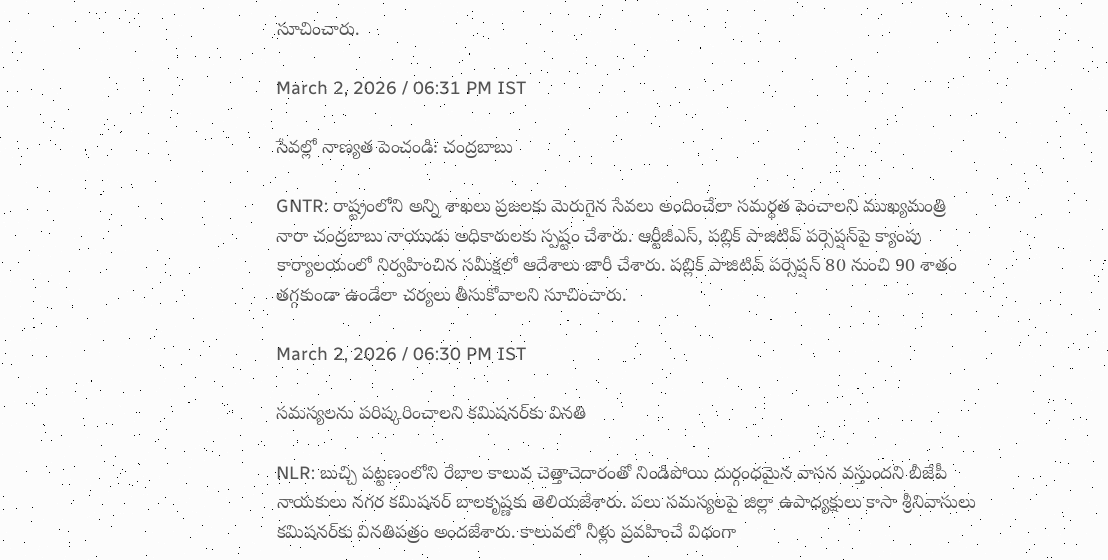సూచించారు.

March 2, 2026 / 06:31 PM IST

సేవల్లో నాణ్యత పెంచండి: చంద్రబాబు

GNTR: రాష్ట్రంలోని అన్ని శాఖలు ప్రజలకు మెరుగైన సేవలు అందించేలా సమర్థత పెంచాలని ముఖ్యమంత్రి నారా చంద్రబాబు నాయుడు అధికారులకు స్పష్టం చేశారు. ఆర్టీజీఎస్‌, పబ్లిక్ పాజిటివ్ పర్సెప్షన్‌పై క్యాంపు కార్యాలయంలో నిర్వహించిన సమీక్షలో ఆదేశాలు జారీ చేశారు. పబ్లిక్ పాజిటివ్ పర్సెప్షన్ 80 నుంచి 90 శాతం తగ్గకుండా ఉండేలా చర్యలు తీసుకోవాలని సూచించారు.

March 2, 2026 / 06:30 PM IST

సమస్యలను పరిష్కరించాలని కమిషనర్‌కు వినతి

NLR: బుచ్చి పట్టణంలోని రేబాల కాలువ చెత్తాచెదారంతో నిండిపోయి దుర్గంధమైన వాసన వస్తుందని బీజేపీ నాయకులు నగర కమిషనర్ బాలకృష్ణకు తెలియజేశారు. పలు సమస్యలపై జిల్లా ఉపాధ్యక్షులు కాసా శ్రీనివాసులు కమిషనర్‌కు వినతిపత్రం అందజేశారు. కాలువలో నీళ్లు ప్రవహించే విధంగా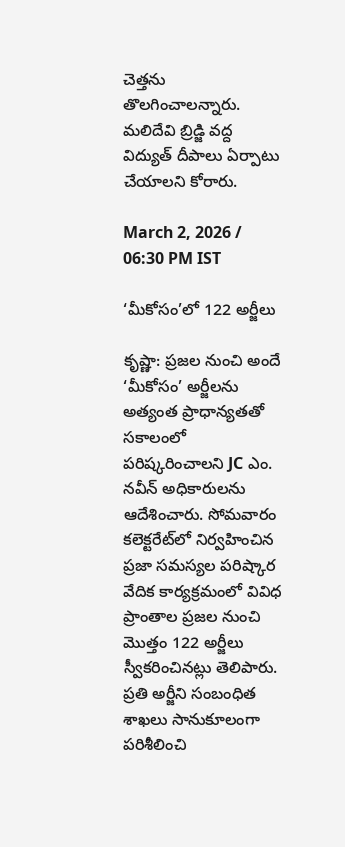చెత్తను తొలగించాలన్నారు. మలిదేవి బ్రిడ్జి వద్ద విద్యుత్ దీపాలు ఏర్పాటు చేయాలని కోరారు.

March 2, 2026 / 06:30 PM IST

‘మీకోసం’లో 122 అర్జీలు

కృష్ణా: ప్రజల నుంచి అందే ‘మీకోసం’ అర్జీలను అత్యంత ప్రాధాన్యతతో సకాలంలో పరిష్కరించాలని JC ఎం. నవీన్ అధికారులను ఆదేశించారు. సోమవారం కలెక్టరేట్‌లో నిర్వహించిన ప్రజా సమస్యల పరిష్కార వేదిక కార్యక్రమంలో వివిధ ప్రాంతాల ప్రజల నుంచి మొత్తం 122 అర్జీలు స్వీకరించినట్లు తెలిపారు. ప్రతి అర్జీని సంబంధిత శాఖలు సానుకూలంగా పరిశీలించి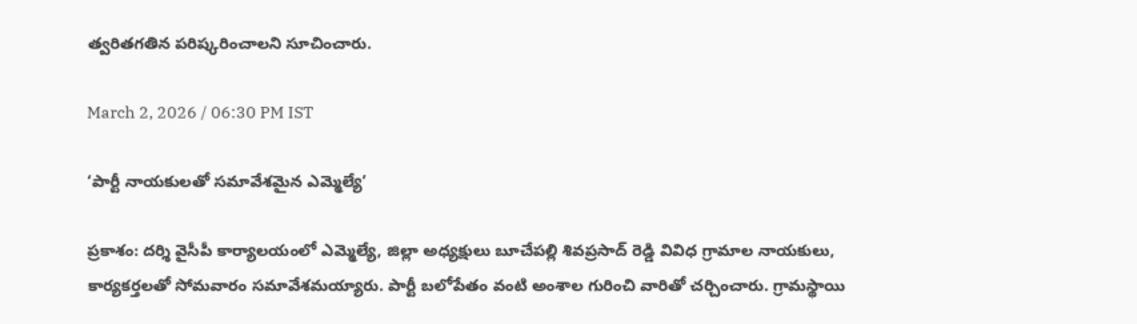త్వరితగతిన పరిష్కరించాలని సూచించారు.

March 2, 2026 / 06:30 PM IST

‘పార్టీ నాయకులతో సమావేశమైన ఎమ్మెల్యే’

ప్రకాశం: దర్శి వైసీపీ కార్యాలయంలో ఎమ్మెల్యే, జిల్లా అధ్యక్షులు బూచేపల్లి శివప్రసాద్ రెడ్డి వివిధ గ్రామాల నాయకులు, కార్యకర్తలతో సోమవారం సమావేశమయ్యారు. పార్టీ బలోపేతం వంటి అంశాల గురించి వారితో చర్చించారు. గ్రామస్థాయి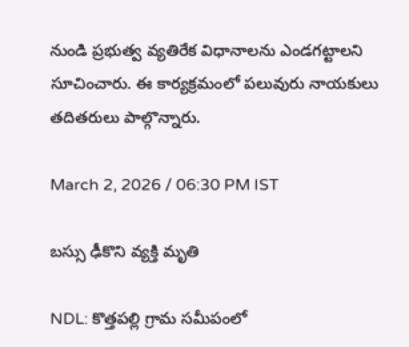నుండి ప్రభుత్వ వ్యతిరేక విధానాలను ఎండగట్టాలని సూచించారు. ఈ కార్యక్రమంలో పలువురు నాయకులు తదితరులు పాల్గొన్నారు.

March 2, 2026 / 06:30 PM IST

బస్సు ఢీకొని వ్యక్తి మృతి

NDL: కొత్తపల్లి గ్రామ సమీపంలో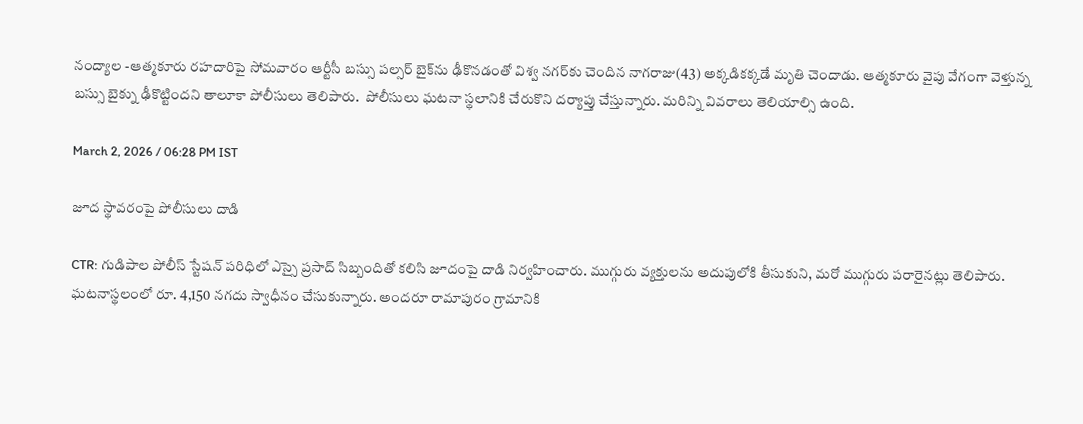నంద్యాల -ఆత్మకూరు రహదారిపై సోమవారం ఆర్టీసీ బస్సు పల్సర్ బైక్‌ను ఢీకొనడంతో విశ్వ నగర్‌కు చెందిన నాగరాజు(43) అక్కడికక్కడే మృతి చెందాడు. ఆత్మకూరు వైపు వేగంగా వెళ్తున్న బస్సు బైక్ను ఢీకొట్టిందని తాలూకా పోలీసులు తెలిపారు.  పోలీసులు ఘటనా స్థలానికి చేరుకొని దర్యాప్తు చేస్తున్నారు. మరిన్ని వివరాలు తెలియాల్సి ఉంది.

March 2, 2026 / 06:28 PM IST

జూద స్థావరంపై పోలీసులు దాడి

CTR: గుడిపాల పోలీస్ స్టేషన్ పరిధిలో ఎస్సై ప్రసాద్ సిబ్బందితో కలిసి జూదంపై దాడి నిర్వహించారు. ముగ్గురు వ్యక్తులను అదుపులోకి తీసుకుని, మరో ముగ్గురు పరారైనట్లు తెలిపారు. ఘటనాస్థలంలో రూ. 4,150 నగదు స్వాధీనం చేసుకున్నారు. అందరూ రామాపురం గ్రామానికి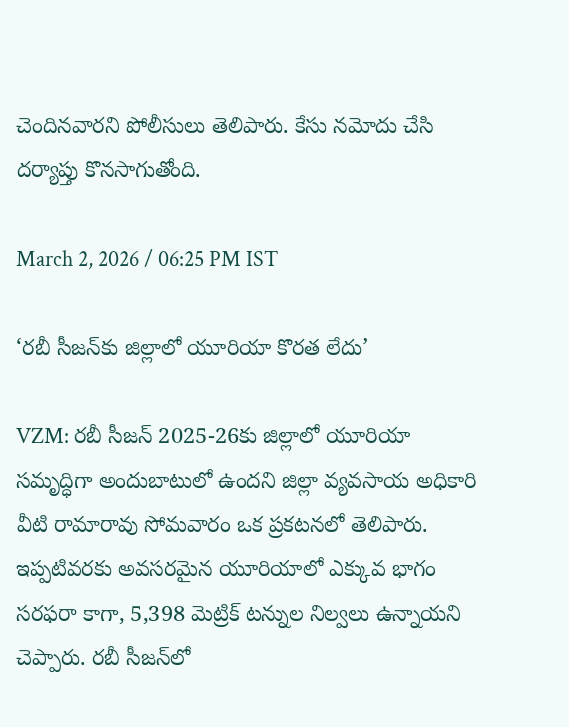చెందినవారని పోలీసులు తెలిపారు. కేసు నమోదు చేసి దర్యాప్తు కొనసాగుతోంది.

March 2, 2026 / 06:25 PM IST

‘రబీ సీజన్‌కు జిల్లాలో యూరియా కొరత లేదు’

VZM: రబీ సీజన్ 2025-26కు జిల్లాలో యూరియా సమృద్ధిగా అందుబాటులో ఉందని జిల్లా వ్యవసాయ అధికారి వీటి రామారావు సోమవారం ఒక ప్రకటనలో తెలిపారు. ఇప్పటివరకు అవసరమైన యూరియాలో ఎక్కువ భాగం సరఫరా కాగా, 5,398 మెట్రిక్ టన్నుల నిల్వలు ఉన్నాయని చెప్పారు. రబీ సీజన్‌లో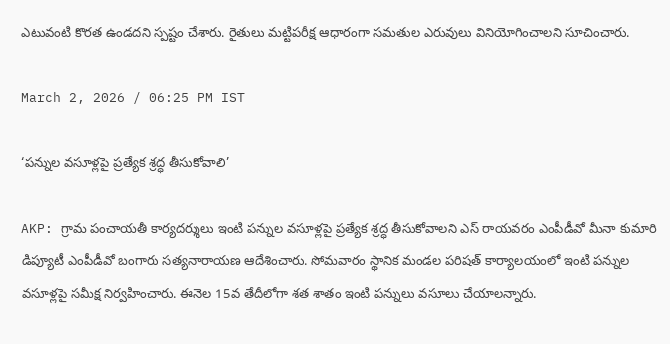ఎటువంటి కొరత ఉండదని స్పష్టం చేశారు. రైతులు మట్టిపరీక్ష ఆధారంగా సమతుల ఎరువులు వినియోగించాలని సూచించారు.

March 2, 2026 / 06:25 PM IST

‘పన్నుల వసూళ్లపై ప్రత్యేక శ్రద్ధ తీసుకోవాలి’

AKP: గ్రామ పంచాయతీ కార్యదర్శులు ఇంటి పన్నుల వసూళ్లపై ప్రత్యేక శ్రద్ధ తీసుకోవాలని ఎస్ రాయవరం ఎంపీడీవో మీనా కుమారి డిప్యూటీ ఎంపీడీవో బంగారు సత్యనారాయణ ఆదేశించారు. సోమవారం స్థానిక మండల పరిషత్ కార్యాలయంలో ఇంటి పన్నుల వసూళ్లపై సమీక్ష నిర్వహించారు. ఈనెల 15వ తేదీలోగా శత శాతం ఇంటి పన్నులు వసూలు చేయాలన్నారు.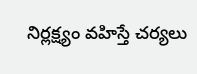నిర్లక్ష్యం వహిస్తే చర్యలు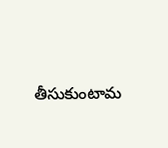తీసుకుంటామ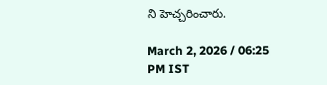ని హెచ్చరించారు.

March 2, 2026 / 06:25 PM IST